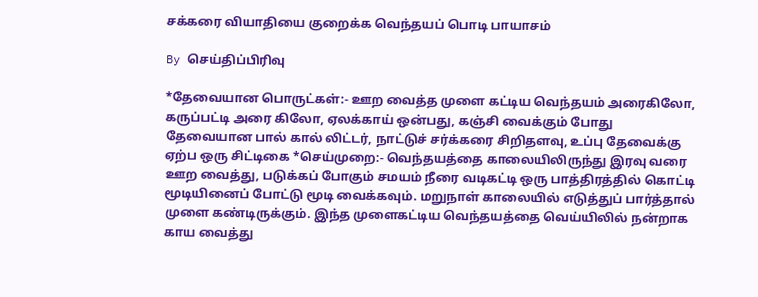சக்கரை வியாதியை குறைக்க வெந்தயப் பொடி பாயாசம்

By செய்திப்பிரிவு

*தேவையான பொருட்கள்:- ஊற வைத்த முளை கட்டிய வெந்தயம் அரைகிலோ, கருப்பட்டி அரை கிலோ, ஏலக்காய் ஒன்பது, கஞ்சி வைக்கும் போது தேவையான பால் கால் லிட்டர், நாட்டுச் சர்க்கரை சிறிதளவு, உப்பு தேவைக்கு ஏற்ப ஒரு சிட்டிகை *செய்முறை:- வெந்தயத்தை காலையிலிருந்து இரவு வரை ஊற வைத்து, படுக்கப் போகும் சமயம் நீரை வடிகட்டி ஒரு பாத்திரத்தில் கொட்டி மூடியினைப் போட்டு மூடி வைக்கவும். மறுநாள் காலையில் எடுத்துப் பார்த்தால் முளை கண்டிருக்கும். இந்த முளைகட்டிய வெந்தயத்தை வெய்யிலில் நன்றாக காய வைத்து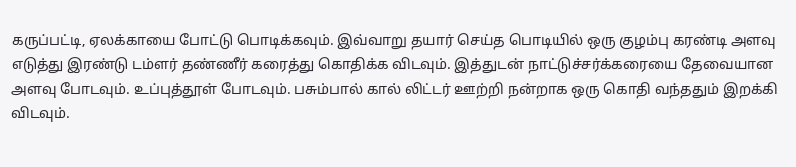கருப்பட்டி, ஏலக்காயை போட்டு பொடிக்கவும். இவ்வாறு தயார் செய்த பொடியில் ஒரு குழம்பு கரண்டி அளவு எடுத்து இரண்டு டம்ளர் தண்ணீர் கரைத்து கொதிக்க விடவும். இத்துடன் நாட்டுச்சர்க்கரையை தேவையான அளவு போடவும். உப்புத்தூள் போடவும். பசும்பால் கால் லிட்டர் ஊற்றி நன்றாக ஒரு கொதி வந்ததும் இறக்கி விடவும்.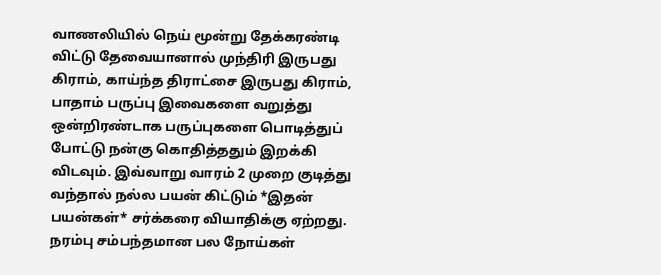வாணலியில் நெய் மூன்று தேக்கரண்டி விட்டு தேவையானால் முந்திரி இருபது கிராம், காய்ந்த திராட்சை இருபது கிராம், பாதாம் பருப்பு இவைகளை வறுத்து ஒன்றிரண்டாக பருப்புகளை பொடித்துப் போட்டு நன்கு கொதித்ததும் இறக்கி விடவும். இவ்வாறு வாரம் 2 முறை குடித்து வந்தால் நல்ல பயன் கிட்டும் *இதன் பயன்கள்* சர்க்கரை வியாதிக்கு ஏற்றது. நரம்பு சம்பந்தமான பல நோய்கள்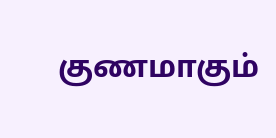குணமாகும்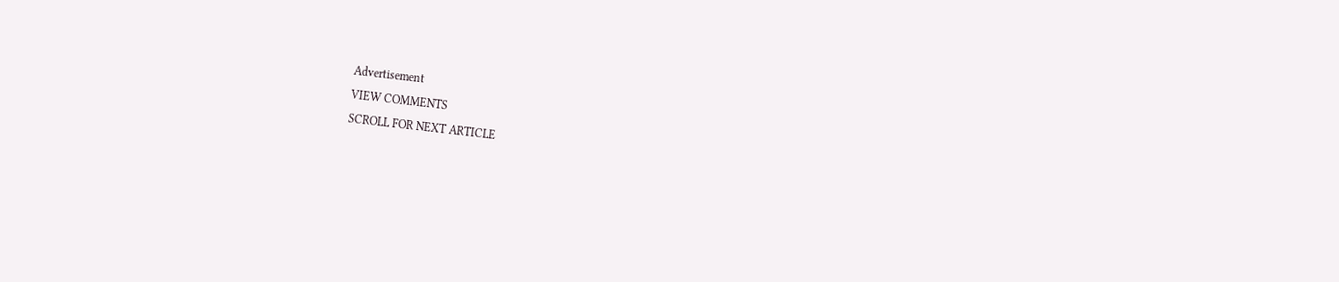Advertisement
VIEW COMMENTS
SCROLL FOR NEXT ARTICLE